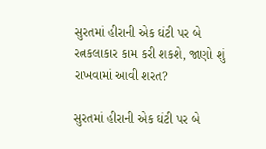સુરતમાં હીરાની એક ઘંટી પર બે રત્નકલાકાર કામ કરી શકશે, જાણો શું રાખવામાં આવી શરત?

સુરતમાં હીરાની એક ઘંટી પર બે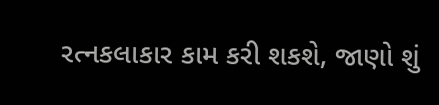રત્નકલાકાર કામ કરી શકશે, જાણો શું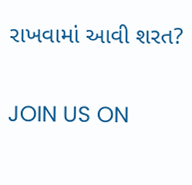રાખવામાં આવી શરત?

JOIN US ON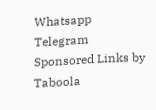Whatsapp
Telegram
Sponsored Links by Taboola